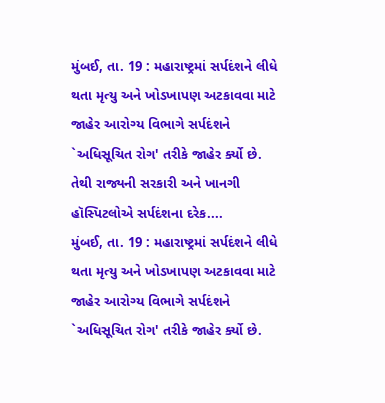મુંબઈ, તા. 19 : મહારાષ્ટ્રમાં સર્પદંશને લીધે થતા મૃત્યુ અને ખોડખાપણ અટકાવવા માટે જાહેર આરોગ્ય વિભાગે સર્પદંશને `અધિસૂચિત રોગ' તરીકે જાહેર ર્ક્યો છે. તેથી રાજ્યની સરકારી અને ખાનગી હૉસ્પિટલોએ સર્પદંશના દરેક....
મુંબઈ, તા. 19 : મહારાષ્ટ્રમાં સર્પદંશને લીધે થતા મૃત્યુ અને ખોડખાપણ અટકાવવા માટે જાહેર આરોગ્ય વિભાગે સર્પદંશને `અધિસૂચિત રોગ' તરીકે જાહેર ર્ક્યો છે.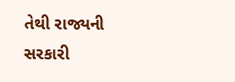તેથી રાજ્યની સરકારી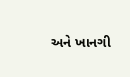અને ખાનગી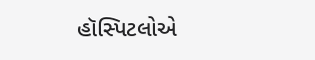હૉસ્પિટલોએ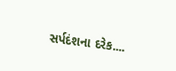સર્પદંશના દરેક....